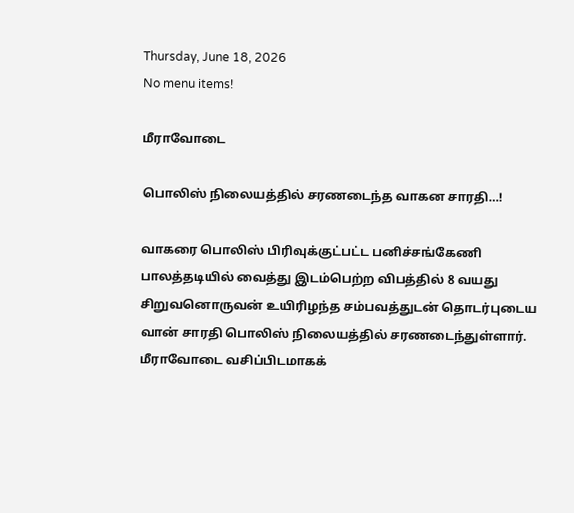Thursday, June 18, 2026
No menu items!

மீராவோடை

பொலிஸ் நிலையத்தில் சரணடைந்த வாகன சாரதி…!

வாகரை பொலிஸ் பிரிவுக்குட்பட்ட பனிச்சங்கேணி பாலத்தடியில் வைத்து இடம்பெற்ற விபத்தில் 8 வயது சிறுவனொருவன் உயிரிழந்த சம்பவத்துடன் தொடர்புடைய வான் சாரதி பொலிஸ் நிலையத்தில் சரணடைந்துள்ளார். மீராவோடை வசிப்பிடமாகக்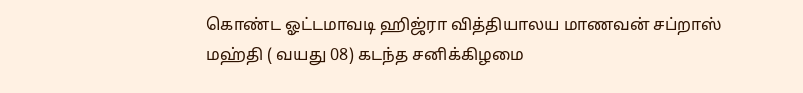கொண்ட ஓட்டமாவடி ஹிஜ்ரா வித்தியாலய மாணவன் சப்றாஸ் மஹ்தி ( வயது 08) கடந்த சனிக்கிழமை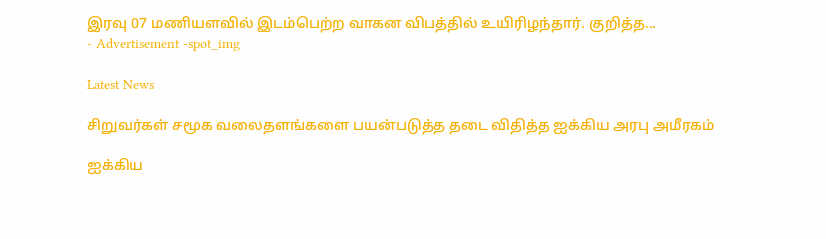இரவு 07 மணியளவில் இடம்பெற்ற வாகன விபத்தில் உயிரிழந்தார். குறித்த...
- Advertisement -spot_img

Latest News

சிறுவர்கள் சமூக வலைதளங்களை பயன்படுத்த தடை விதித்த ஐக்கிய அரபு அமீரகம்

ஐக்கிய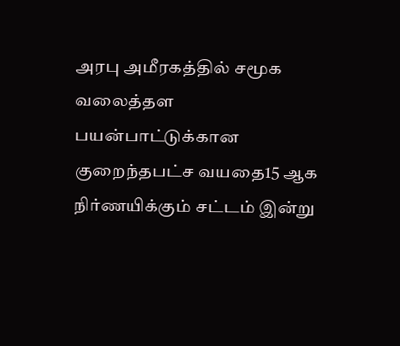அரபு அமீரகத்தில் சமூக வலைத்தள பயன்பாட்டுக்கான குறைந்தபட்ச வயதை15 ஆக நிர்ணயிக்கும் சட்டம் இன்று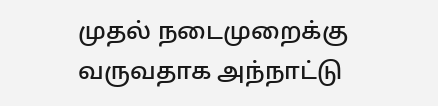முதல் நடைமுறைக்கு வருவதாக அந்நாட்டு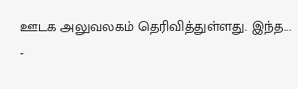ஊடக அலுவலகம் தெரிவித்துள்ளது. இந்த...
-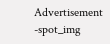Advertisement -spot_img